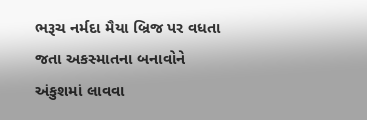ભરૂચ નર્મદા મૈયા બ્રિજ પર વધતા જતા અકસ્માતના બનાવોને અંકુશમાં લાવવા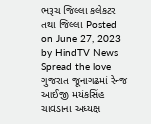ભરૂચ જિલ્લા કલેકટર તથા જિલ્લા Posted on June 27, 2023 by HindTV News Spread the love
ગુજરાત જૂનાગઢમાં રેન્જ આઈજી મયંકસિંહ ચાવડાના અધ્યક્ષ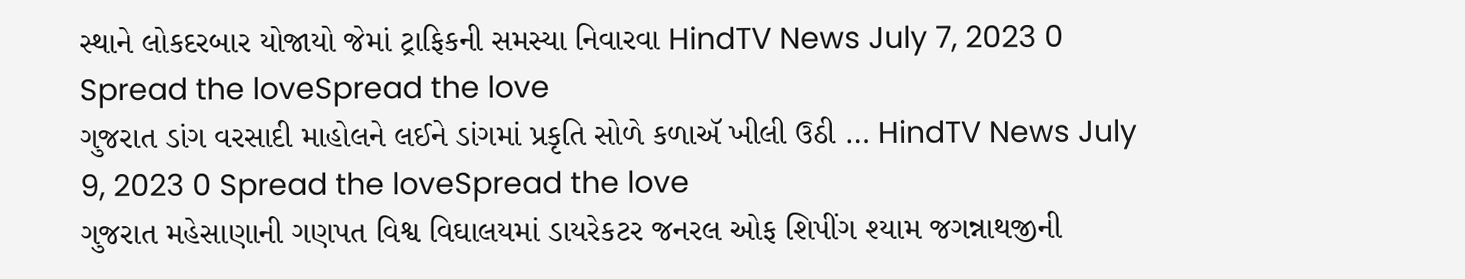સ્થાને લોકદરબાર યોજાયો જેમાં ટ્રાફિકની સમસ્યા નિવારવા HindTV News July 7, 2023 0 Spread the loveSpread the love
ગુજરાત ડાંગ વરસાદી માહોલને લઈને ડાંગમાં પ્રકૃતિ સોળે કળાઍ ખીલી ઉઠી … HindTV News July 9, 2023 0 Spread the loveSpread the love
ગુજરાત મહેસાણાની ગણપત વિશ્વ વિઘાલયમાં ડાયરેકટર જનરલ ઓફ શિપીંગ શ્યામ જગન્નાથજીની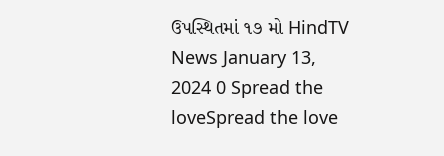ઉપસ્થિતમાં ૧૭ મો HindTV News January 13, 2024 0 Spread the loveSpread the love